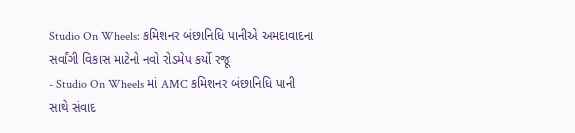Studio On Wheels: કમિશનર બંછાનિધિ પાનીએ અમદાવાદના સર્વાંગી વિકાસ માટેનો નવો રોડમેપ કર્યો રજૂ
- Studio On Wheels માં AMC કમિશનર બંછાનિધિ પાની સાથે સંવાદ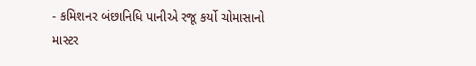- કમિશનર બંછાનિધિ પાનીએ રજૂ કર્યો ચોમાસાનો માસ્ટર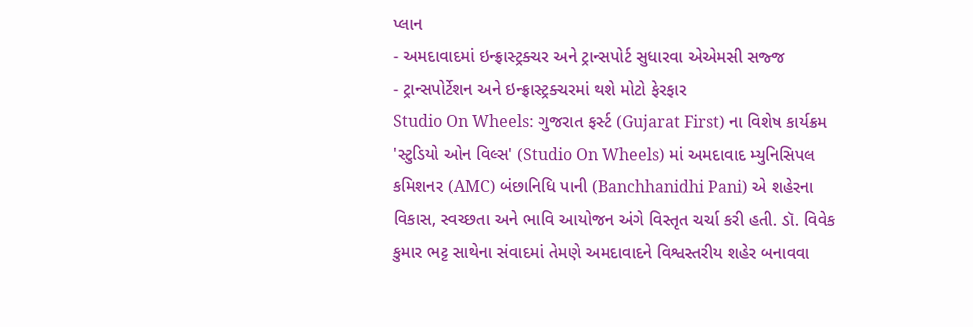પ્લાન
- અમદાવાદમાં ઇન્ફ્રાસ્ટ્રક્ચર અને ટ્રાન્સપોર્ટ સુધારવા એએમસી સજ્જ
- ટ્રાન્સપોર્ટેશન અને ઇન્ફ્રાસ્ટ્રક્ચરમાં થશે મોટો ફેરફાર
Studio On Wheels: ગુજરાત ફર્સ્ટ (Gujarat First) ના વિશેષ કાર્યક્રમ 'સ્ટુડિયો ઓન વિલ્સ' (Studio On Wheels) માં અમદાવાદ મ્યુનિસિપલ કમિશનર (AMC) બંછાનિધિ પાની (Banchhanidhi Pani) એ શહેરના વિકાસ, સ્વચ્છતા અને ભાવિ આયોજન અંગે વિસ્તૃત ચર્ચા કરી હતી. ડૉ. વિવેક કુમાર ભટ્ટ સાથેના સંવાદમાં તેમણે અમદાવાદને વિશ્વસ્તરીય શહેર બનાવવા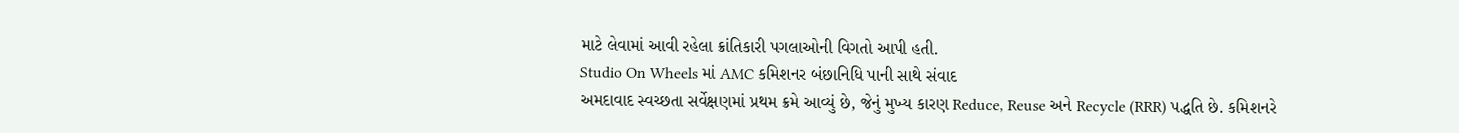માટે લેવામાં આવી રહેલા ક્રાંતિકારી પગલાઓની વિગતો આપી હતી.
Studio On Wheels માં AMC કમિશનર બંછાનિધિ પાની સાથે સંવાદ
અમદાવાદ સ્વચ્છતા સર્વેક્ષણમાં પ્રથમ ક્રમે આવ્યું છે, જેનું મુખ્ય કારણ Reduce, Reuse અને Recycle (RRR) પદ્ધતિ છે. કમિશનરે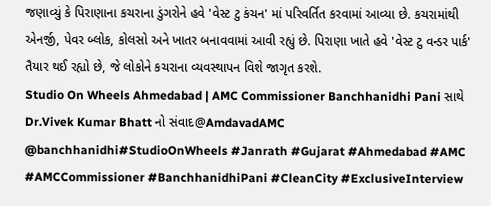જણાવ્યું કે પિરાણાના કચરાના ડુંગરોને હવે 'વેસ્ટ ટુ કંચન' માં પરિવર્તિત કરવામાં આવ્યા છે. કચરામાંથી એનર્જી, પેવર બ્લોક, કોલસો અને ખાતર બનાવવામાં આવી રહ્યું છે. પિરાણા ખાતે હવે 'વેસ્ટ ટુ વન્ડર પાર્ક' તૈયાર થઈ રહ્યો છે, જે લોકોને કચરાના વ્યવસ્થાપન વિશે જાગૃત કરશે.
Studio On Wheels Ahmedabad | AMC Commissioner Banchhanidhi Pani સાથે Dr.Vivek Kumar Bhatt નો સંવાદ@AmdavadAMC @banchhanidhi#StudioOnWheels #Janrath #Gujarat #Ahmedabad #AMC #AMCCommissioner #BanchhanidhiPani #CleanCity #ExclusiveInterview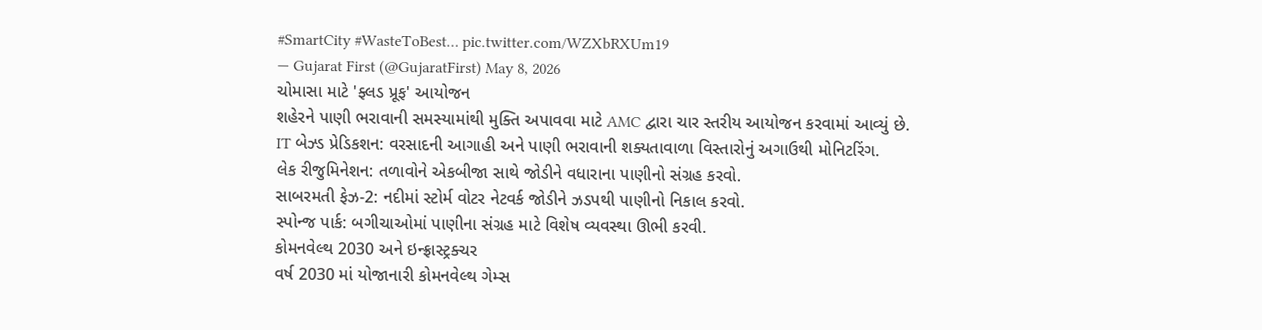#SmartCity #WasteToBest… pic.twitter.com/WZXbRXUm19
— Gujarat First (@GujaratFirst) May 8, 2026
ચોમાસા માટે 'ફ્લડ પ્રૂફ' આયોજન
શહેરને પાણી ભરાવાની સમસ્યામાંથી મુક્તિ અપાવવા માટે AMC દ્વારા ચાર સ્તરીય આયોજન કરવામાં આવ્યું છે.
IT બેઝ્ડ પ્રેડિકશન: વરસાદની આગાહી અને પાણી ભરાવાની શક્યતાવાળા વિસ્તારોનું અગાઉથી મોનિટરિંગ.
લેક રીજુમિનેશન: તળાવોને એકબીજા સાથે જોડીને વધારાના પાણીનો સંગ્રહ કરવો.
સાબરમતી ફેઝ-2: નદીમાં સ્ટોર્મ વોટર નેટવર્ક જોડીને ઝડપથી પાણીનો નિકાલ કરવો.
સ્પોન્જ પાર્ક: બગીચાઓમાં પાણીના સંગ્રહ માટે વિશેષ વ્યવસ્થા ઊભી કરવી.
કોમનવેલ્થ 2030 અને ઇન્ફ્રાસ્ટ્રક્ચર
વર્ષ 2030 માં યોજાનારી કોમનવેલ્થ ગેમ્સ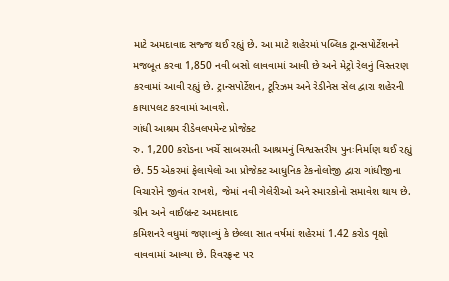માટે અમદાવાદ સજ્જ થઈ રહ્યું છે. આ માટે શહેરમાં પબ્લિક ટ્રાન્સપોર્ટેશનને મજબૂત કરવા 1,850 નવી બસો લાવવામાં આવી છે અને મેટ્રો રેલનું વિસ્તરણ કરવામાં આવી રહ્યું છે. ટ્રાન્સપોર્ટેશન, ટૂરિઝમ અને રેડીનેસ સેલ દ્વારા શહેરની કાયાપલટ કરવામાં આવશે.
ગાંધી આશ્રમ રીડેવલપમેન્ટ પ્રોજેક્ટ
રુ. 1,200 કરોડના ખર્ચે સાબરમતી આશ્રમનું વિશ્વસ્તરીય પુનઃનિર્માણ થઈ રહ્યું છે. 55 એકરમાં ફેલાયેલો આ પ્રોજેક્ટ આધુનિક ટેકનોલોજી દ્વારા ગાંધીજીના વિચારોને જીવંત રાખશે, જેમાં નવી ગેલેરીઓ અને સ્મારકોનો સમાવેશ થાય છે.
ગ્રીન અને વાઈબ્રન્ટ અમદાવાદ
કમિશનરે વધુમાં જણાવ્યું કે છેલ્લા સાત વર્ષમાં શહેરમાં 1.42 કરોડ વૃક્ષો વાવવામાં આવ્યા છે. રિવરફ્રન્ટ પર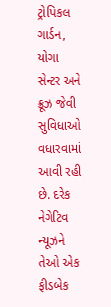ટ્રોપિકલ ગાર્ડન, યોગા સેન્ટર અને ક્રૂઝ જેવી સુવિધાઓ વધારવામાં આવી રહી છે. દરેક નેગેટિવ ન્યૂઝને તેઓ એક ફીડબેક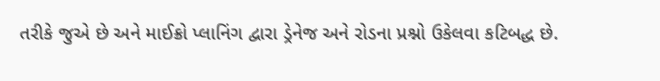તરીકે જુએ છે અને માઈક્રો પ્લાનિંગ દ્વારા ડ્રેનેજ અને રોડના પ્રશ્નો ઉકેલવા કટિબદ્ધ છે.